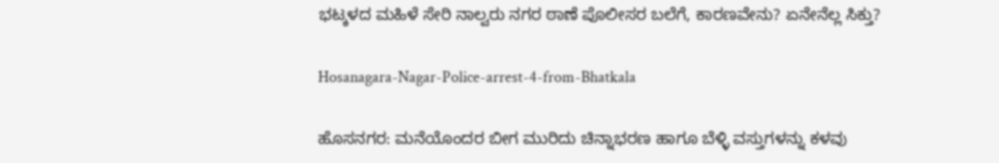ಭಟ್ಕಳದ ಮಹಿಳೆ ಸೇರಿ ನಾಲ್ವರು ನಗರ ಠಾಣೆ ಪೊಲೀಸರ ಬಲೆಗೆ, ಕಾರಣವೇನು? ಏನೇನೆಲ್ಲ ಸಿಕ್ತು?

Hosanagara-Nagar-Police-arrest-4-from-Bhatkala

ಹೊಸನಗರ: ಮನೆಯೊಂದರ ಬೀಗ ಮುರಿದು ಚಿನ್ನಾಭರಣ ಹಾಗೂ ಬೆಳ್ಳಿ ವಸ್ತುಗಳನ್ನು ಕಳವು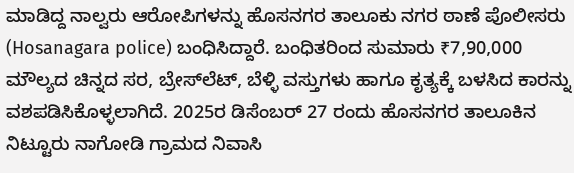ಮಾಡಿದ್ದ ನಾಲ್ವರು ಆರೋಪಿಗಳನ್ನು ಹೊಸನಗರ ತಾಲೂಕು ನಗರ ಠಾಣೆ ಪೊಲೀಸರು (Hosanagara police) ಬಂಧಿಸಿದ್ದಾರೆ. ಬಂಧಿತರಿಂದ ಸುಮಾರು ₹7,90,000 ಮೌಲ್ಯದ ಚಿನ್ನದ ಸರ, ಬ್ರೇಸ್‌ಲೆಟ್, ಬೆಳ್ಳಿ ವಸ್ತುಗಳು ಹಾಗೂ ಕೃತ್ಯಕ್ಕೆ ಬಳಸಿದ ಕಾರನ್ನು ವಶಪಡಿಸಿಕೊಳ್ಳಲಾಗಿದೆ. 2025ರ ಡಿಸೆಂಬರ್ 27 ರಂದು ಹೊಸನಗರ ತಾಲೂಕಿನ ನಿಟ್ಟೂರು ನಾಗೋಡಿ ಗ್ರಾಮದ ನಿವಾಸಿ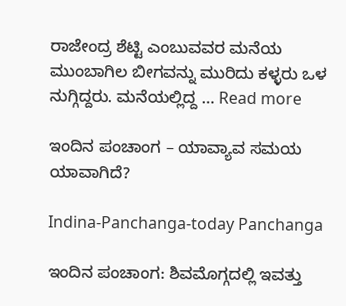ರಾಜೇಂದ್ರ ಶೆಟ್ಟಿ ಎಂಬುವವರ ಮನೆಯ ಮುಂಬಾಗಿಲ ಬೀಗವನ್ನು ಮುರಿದು ಕಳ್ಳರು ಒಳ ನುಗ್ಗಿದ್ದರು. ಮನೆಯಲ್ಲಿದ್ದ … Read more

ಇಂದಿನ ಪಂಚಾಂಗ – ಯಾವ್ಯಾವ ಸಮಯ ಯಾವಾಗಿದೆ?

Indina-Panchanga-today Panchanga

ಇಂದಿನ ಪಂಚಾಂಗ: ಶಿವಮೊಗ್ಗದಲ್ಲಿ ಇವತ್ತು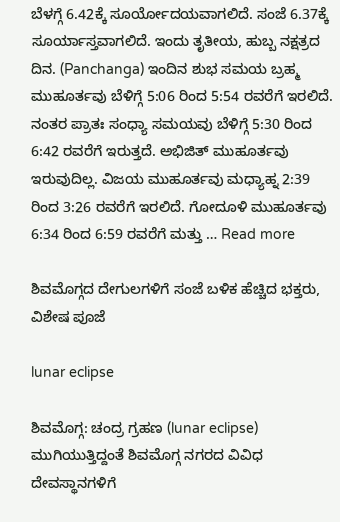ಬೆಳಗ್ಗೆ 6.42ಕ್ಕೆ ಸೂರ್ಯೋದಯವಾಗಲಿದೆ. ಸಂಜೆ 6.37ಕ್ಕೆ ಸೂರ್ಯಾಸ್ತವಾಗಲಿದೆ. ಇಂದು ತೃತೀಯ, ಹುಬ್ಬ ನಕ್ಷತ್ರದ ದಿನ. (Panchanga) ಇಂದಿನ ಶುಭ ಸಮಯ ಬ್ರಹ್ಮ ಮುಹೂರ್ತವು ಬೆಳಿಗ್ಗೆ 5:06 ರಿಂದ 5:54 ರವರೆಗೆ ಇರಲಿದೆ. ನಂತರ ಪ್ರಾತಃ ಸಂಧ್ಯಾ ಸಮಯವು ಬೆಳಿಗ್ಗೆ 5:30 ರಿಂದ 6:42 ರವರೆಗೆ ಇರುತ್ತದೆ. ಅಭಿಜಿತ್ ಮುಹೂರ್ತವು ಇರುವುದಿಲ್ಲ. ವಿಜಯ ಮುಹೂರ್ತವು ಮಧ್ಯಾಹ್ನ 2:39 ರಿಂದ 3:26 ರವರೆಗೆ ಇರಲಿದೆ. ಗೋದೂಳಿ ಮುಹೂರ್ತವು 6:34 ರಿಂದ 6:59 ರವರೆಗೆ ಮತ್ತು … Read more

ಶಿವಮೊಗ್ಗದ ದೇಗುಲಗಳಿಗೆ ಸಂಜೆ ಬಳಿಕ ಹೆಚ್ಚಿದ ಭಕ್ತರು, ವಿಶೇಷ ಪೂಜೆ

lunar eclipse

ಶಿವಮೊಗ್ಗ: ಚಂದ್ರ ಗ್ರಹಣ (lunar eclipse) ಮುಗಿಯುತ್ತಿದ್ದಂತೆ ಶಿವಮೊಗ್ಗ ನಗರದ ವಿವಿಧ ದೇವಸ್ಥಾನಗಳಿಗೆ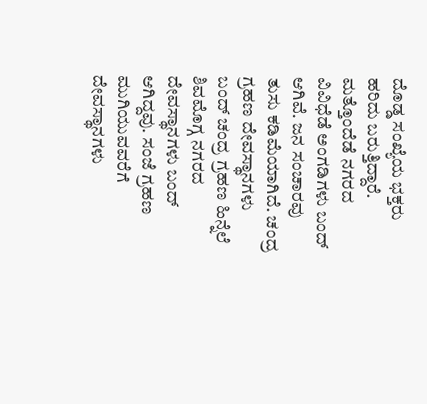ದೊಡ್ಡ ಸಂಖ್ಯೆಯ ಭಕ್ತರು ಹರಿದು ಬರುತ್ತಿದ್ದಾರೆ. ಮತ್ತೊಂದೆಡೆ ನಗರದ ವಿವಿಧೆಡೆ ಅಂಗಡಿಗಳು ಬಂದ್‌ ಆಗಿವೆ. ಜನ ಸಂಚಾರವು ತುಸು ಕಡಿಮೆಯಾಗಿದೆ. ಚಂದ್ರ ಗ್ರಹಣ ದೇವಸ್ಥಾನಗಳು ಬಂದ್‌ ಚಂದ್ರ ಗ್ರಹಣ ಹಿನ್ನೆಲೆ ಶಿವಮೊಗ್ಗ ನಗರದ ದೇವಸ್ಥಾನಗಳು ಬಂದ್‌ ಆಗಿದ್ದವು. ಸಂಜೆ ಗ್ರಹಣ ಮುಗಿಯುವವರೆಗೆ ದೇವಸ್ಥಾನಗಳು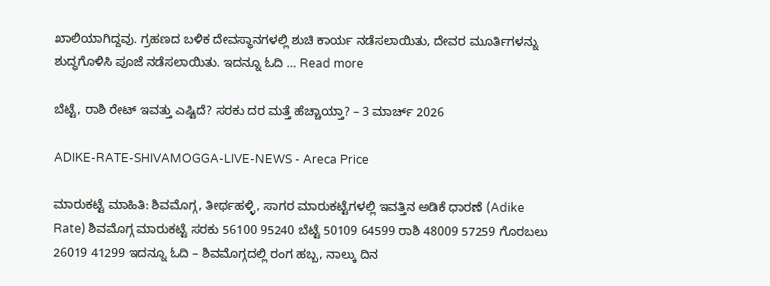ಖಾಲಿಯಾಗಿದ್ದವು. ಗ್ರಹಣದ ಬಳಿಕ ದೇವಸ್ಥಾನಗಳಲ್ಲಿ ಶುಚಿ ಕಾರ್ಯ ನಡೆಸಲಾಯಿತು, ದೇವರ ಮೂರ್ತಿಗಳನ್ನು ಶುದ್ಧಗೊಳಿಸಿ ಪೂಜೆ ನಡೆಸಲಾಯಿತು. ಇದನ್ನೂ ಓದಿ … Read more

ಬೆಟ್ಟೆ, ರಾಶಿ ರೇಟ್‌ ಇವತ್ತು ಎಷ್ಟಿದೆ? ಸರಕು ದರ ಮತ್ತೆ ಹೆಚ್ಚಾಯ್ತಾ? – 3 ಮಾರ್ಚ್‌ 2026

ADIKE-RATE-SHIVAMOGGA-LIVE-NEWS - Areca Price

ಮಾರುಕಟ್ಟೆ ಮಾಹಿತಿ: ಶಿವಮೊಗ್ಗ, ತೀರ್ಥಹಳ್ಳಿ, ಸಾಗರ ಮಾರುಕಟ್ಟೆಗಳಲ್ಲಿ ಇವತ್ತಿನ ಅಡಿಕೆ ಧಾರಣೆ (Adike Rate) ಶಿವಮೊಗ್ಗ ಮಾರುಕಟ್ಟೆ ಸರಕು 56100 95240 ಬೆಟ್ಟೆ 50109 64599 ರಾಶಿ 48009 57259 ಗೊರಬಲು 26019 41299 ಇದನ್ನೂ ಓದಿ – ಶಿವಮೊಗ್ಗದಲ್ಲಿ ರಂಗ ಹಬ್ಬ, ನಾಲ್ಕು ದಿನ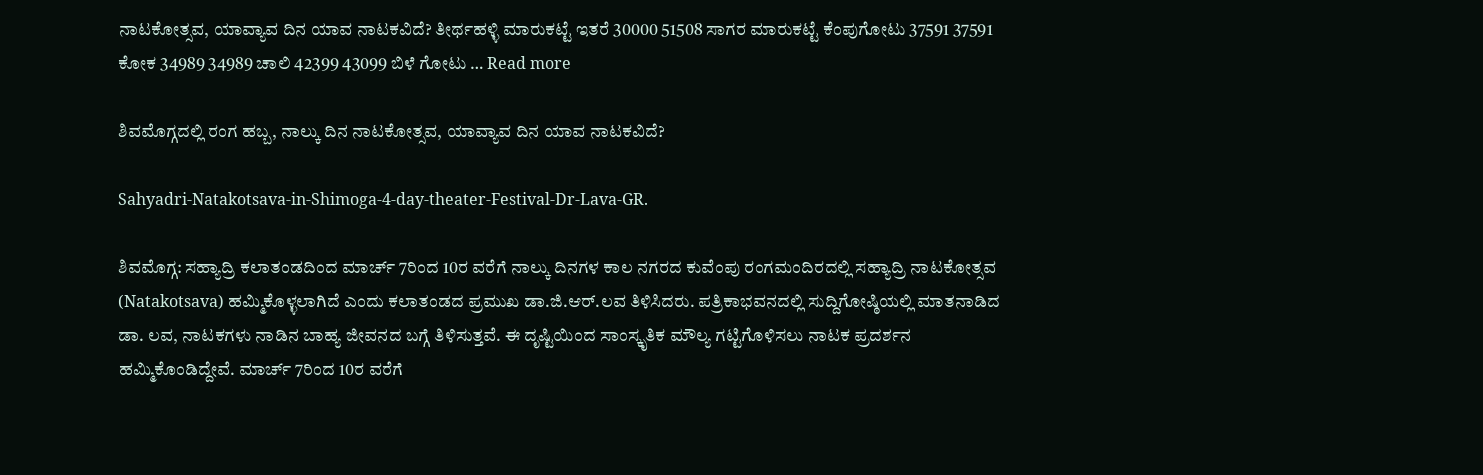ನಾಟಕೋತ್ಸವ, ಯಾವ್ಯಾವ ದಿನ ಯಾವ ನಾಟಕವಿದೆ? ತೀರ್ಥಹಳ್ಳಿ ಮಾರುಕಟ್ಟೆ ಇತರೆ 30000 51508 ಸಾಗರ ಮಾರುಕಟ್ಟೆ ಕೆಂಪುಗೋಟು 37591 37591 ಕೋಕ 34989 34989 ಚಾಲಿ 42399 43099 ಬಿಳೆ ಗೋಟು … Read more

ಶಿವಮೊಗ್ಗದಲ್ಲಿ ರಂಗ ಹಬ್ಬ, ನಾಲ್ಕು ದಿನ ನಾಟಕೋತ್ಸವ, ಯಾವ್ಯಾವ ದಿನ ಯಾವ ನಾಟಕವಿದೆ?

Sahyadri-Natakotsava-in-Shimoga-4-day-theater-Festival-Dr-Lava-GR.

ಶಿವಮೊಗ್ಗ: ಸಹ್ಯಾದ್ರಿ ಕಲಾತಂಡದಿಂದ ಮಾರ್ಚ್ 7ರಿಂದ 10ರ ವರೆಗೆ ನಾಲ್ಕು ದಿನಗಳ ಕಾಲ ನಗರದ ಕುವೆಂಪು ರಂಗಮಂದಿರದಲ್ಲಿ ಸಹ್ಯಾದ್ರಿ ನಾಟಕೋತ್ಸವ (Natakotsava) ಹಮ್ಮಿಕೊಳ್ಳಲಾಗಿದೆ ಎಂದು ಕಲಾತಂಡದ ಪ್ರಮುಖ ಡಾ.ಜಿ.ಆರ್.ಲವ ತಿಳಿಸಿದರು. ಪತ್ರಿಕಾಭವನದಲ್ಲಿ ಸುದ್ದಿಗೋಷ್ಠಿಯಲ್ಲಿ ಮಾತನಾಡಿದ ಡಾ. ಲವ, ನಾಟಕಗಳು ನಾಡಿನ ಬಾಹ್ಯ ಜೀವನದ ಬಗ್ಗೆ ತಿಳಿಸುತ್ತವೆ. ಈ ದೃಷ್ಟಿಯಿಂದ ಸಾಂಸ್ಕೃತಿಕ ಮೌಲ್ಯ ಗಟ್ಟಿಗೊಳಿಸಲು ನಾಟಕ ಪ್ರದರ್ಶನ ಹಮ್ಮಿಕೊಂಡಿದ್ದೇವೆ. ಮಾರ್ಚ್ 7ರಿಂದ 10ರ ವರೆಗೆ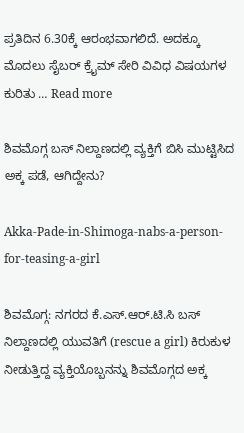ಪ್ರತಿದಿನ 6.30ಕ್ಕೆ ಆರಂಭವಾಗಲಿದೆ. ಅದಕ್ಕೂ ಮೊದಲು ಸೈಬರ್ ಕ್ರೈಮ್‌ ಸೇರಿ ವಿವಿಧ ವಿಷಯಗಳ ಕುರಿತು … Read more

ಶಿವಮೊಗ್ಗ ಬಸ್ ನಿಲ್ದಾಣದಲ್ಲಿ ವ್ಯಕ್ತಿಗೆ ಬಿಸಿ ಮುಟ್ಟಿಸಿದ ಅಕ್ಕ ಪಡೆ, ಆಗಿದ್ದೇನು?

Akka-Pade-in-Shimoga-nabs-a-person-for-teasing-a-girl

ಶಿವಮೊಗ್ಗ: ನಗರದ ಕೆ.ಎಸ್.ಆರ್.ಟಿ.ಸಿ ಬಸ್ ನಿಲ್ದಾಣದಲ್ಲಿ ಯುವತಿಗೆ (rescue a girl) ಕಿರುಕುಳ ನೀಡುತ್ತಿದ್ದ ವ್ಯಕ್ತಿಯೊಬ್ಬನನ್ನು ಶಿವಮೊಗ್ಗದ ಅಕ್ಕ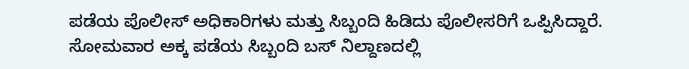ಪಡೆಯ ಪೊಲೀಸ್‌ ಅಧಿಕಾರಿಗಳು ಮತ್ತು ಸಿಬ್ಬಂದಿ ಹಿಡಿದು ಪೊಲೀಸರಿಗೆ ಒಪ್ಪಿಸಿದ್ದಾರೆ. ಸೋಮವಾರ ಅಕ್ಕ ಪಡೆಯ ಸಿಬ್ಬಂದಿ ಬಸ್ ನಿಲ್ದಾಣದಲ್ಲಿ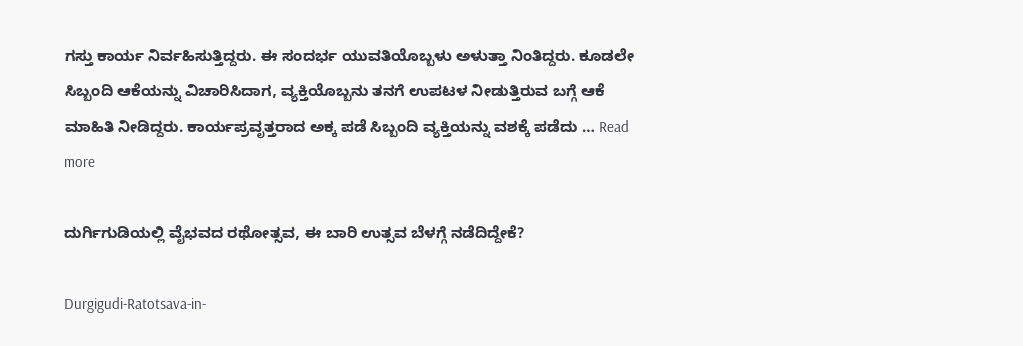ಗಸ್ತು ಕಾರ್ಯ ನಿರ್ವಹಿಸುತ್ತಿದ್ದರು. ಈ ಸಂದರ್ಭ ಯುವತಿಯೊಬ್ಬಳು ಅಳುತ್ತಾ ನಿಂತಿದ್ದರು. ಕೂಡಲೇ ಸಿಬ್ಬಂದಿ ಆಕೆಯನ್ನು ವಿಚಾರಿಸಿದಾಗ, ವ್ಯಕ್ತಿಯೊಬ್ಬನು ತನಗೆ ಉಪಟಳ ನೀಡುತ್ತಿರುವ ಬಗ್ಗೆ ಆಕೆ ಮಾಹಿತಿ ನೀಡಿದ್ದರು. ಕಾರ್ಯಪ್ರವೃತ್ತರಾದ ಅಕ್ಕ ಪಡೆ ಸಿಬ್ಬಂದಿ ವ್ಯಕ್ತಿಯನ್ನು ವಶಕ್ಕೆ ಪಡೆದು … Read more

ದುರ್ಗಿಗುಡಿಯಲ್ಲಿ ವೈಭವದ ರಥೋತ್ಸವ, ಈ ಬಾರಿ ಉತ್ಸವ ಬೆಳಗ್ಗೆ ನಡೆದಿದ್ದೇಕೆ?

Durgigudi-Ratotsava-in-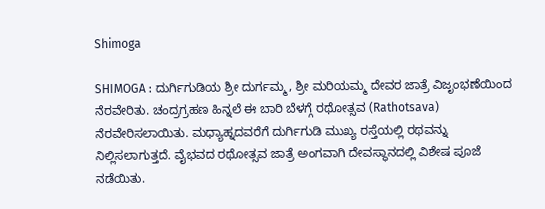Shimoga

SHIMOGA : ದುರ್ಗಿಗುಡಿಯ ಶ್ರೀ ದುರ್ಗಮ್ಮ, ಶ್ರೀ ಮರಿಯಮ್ಮ ದೇವರ ಜಾತ್ರೆ ವಿಜೃಂಭಣೆಯಿಂದ ನೆರವೇರಿತು. ಚಂದ್ರಗ್ರಹಣ ಹಿನ್ನಲೆ ಈ ಬಾರಿ ಬೆಳಗ್ಗೆ ರಥೋತ್ಸವ (Rathotsava) ನೆರವೇರಿಸಲಾಯಿತು. ಮಧ್ಯಾಹ್ನದವರೆಗೆ ದುರ್ಗಿಗುಡಿ ಮುಖ್ಯ ರಸ್ತೆಯಲ್ಲಿ ರಥವನ್ನು ನಿಲ್ಲಿಸಲಾಗುತ್ತದೆ. ವೈಭವದ ರಥೋತ್ಸವ ಜಾತ್ರೆ ಅಂಗವಾಗಿ ದೇವಸ್ಥಾನದಲ್ಲಿ ವಿಶೇಷ ಪೂಜೆ ನಡೆಯಿತು.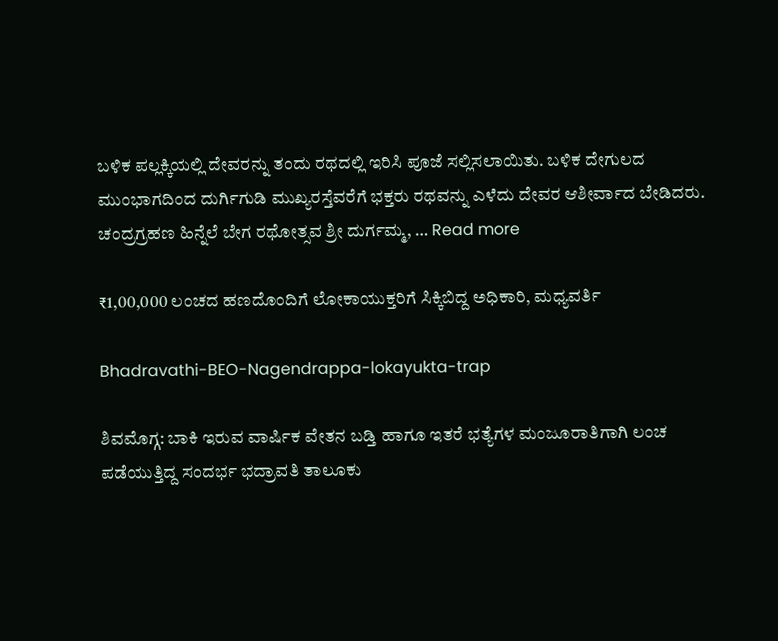ಬಳಿಕ ಪಲ್ಲಕ್ಕಿಯಲ್ಲಿ ದೇವರನ್ನು ತಂದು ರಥದಲ್ಲಿ ಇರಿಸಿ ಪೂಜೆ ಸಲ್ಲಿಸಲಾಯಿತು. ಬಳಿಕ ದೇಗುಲದ ಮುಂಭಾಗದಿಂದ ದುರ್ಗಿಗುಡಿ ಮುಖ್ಯರಸ್ತೆವರೆಗೆ ಭಕ್ತರು ರಥವನ್ನು ಎಳೆದು ದೇವರ ಆಶೀರ್ವಾದ ಬೇಡಿದರು. ಚಂದ್ರಗ್ರಹಣ ಹಿನ್ನೆಲೆ ಬೇಗ ರಥೋತ್ಸವ ಶ್ರೀ ದುರ್ಗಮ್ಮ, … Read more

₹1,00,000 ಲಂಚದ ಹಣದೊಂದಿಗೆ ಲೋಕಾಯುಕ್ತರಿಗೆ ಸಿಕ್ಕಿಬಿದ್ದ ಅಧಿಕಾರಿ, ಮಧ್ಯವರ್ತಿ

Bhadravathi-BEO-Nagendrappa-lokayukta-trap

ಶಿವಮೊಗ್ಗ: ಬಾಕಿ ಇರುವ ವಾರ್ಷಿಕ ವೇತನ ಬಡ್ತಿ ಹಾಗೂ ಇತರೆ ಭತ್ಯೆಗಳ ಮಂಜೂರಾತಿಗಾಗಿ ಲಂಚ ಪಡೆಯುತ್ತಿದ್ದ ಸಂದರ್ಭ ಭದ್ರಾವತಿ ತಾಲೂಕು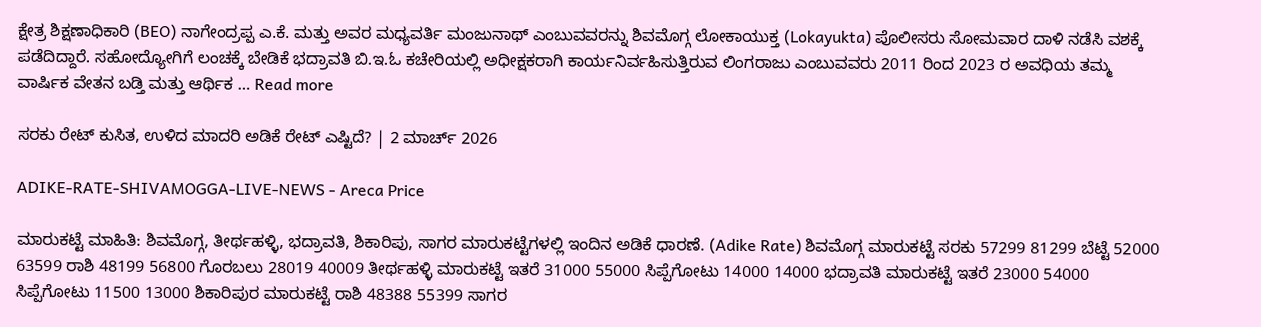ಕ್ಷೇತ್ರ ಶಿಕ್ಷಣಾಧಿಕಾರಿ (BEO) ನಾಗೇಂದ್ರಪ್ಪ ಎ.ಕೆ. ಮತ್ತು ಅವರ ಮಧ್ಯವರ್ತಿ ಮಂಜುನಾಥ್ ಎಂಬುವವರನ್ನು ಶಿವಮೊಗ್ಗ ಲೋಕಾಯುಕ್ತ (Lokayukta) ಪೊಲೀಸರು ಸೋಮವಾರ ದಾಳಿ ನಡೆಸಿ ವಶಕ್ಕೆ ಪಡೆದಿದ್ದಾರೆ. ಸಹೋದ್ಯೋಗಿಗೆ ಲಂಚಕ್ಕೆ ಬೇಡಿಕೆ ಭದ್ರಾವತಿ ಬಿ.ಇ.ಓ ಕಚೇರಿಯಲ್ಲಿ ಅಧೀಕ್ಷಕರಾಗಿ ಕಾರ್ಯನಿರ್ವಹಿಸುತ್ತಿರುವ ಲಿಂಗರಾಜು ಎಂಬುವವರು 2011 ರಿಂದ 2023 ರ ಅವಧಿಯ ತಮ್ಮ ವಾರ್ಷಿಕ ವೇತನ ಬಡ್ತಿ ಮತ್ತು ಆರ್ಥಿಕ … Read more

ಸರಕು ರೇಟ್‌ ಕುಸಿತ, ಉಳಿದ ಮಾದರಿ ಅಡಿಕೆ ರೇಟ್‌ ಎಷ್ಟಿದೆ? | 2 ಮಾರ್ಚ್‌ 2026

ADIKE-RATE-SHIVAMOGGA-LIVE-NEWS - Areca Price

ಮಾರುಕಟ್ಟೆ ಮಾಹಿತಿ: ಶಿವಮೊಗ್ಗ, ತೀರ್ಥಹಳ್ಳಿ, ಭದ್ರಾವತಿ, ಶಿಕಾರಿಪು, ಸಾಗರ ಮಾರುಕಟ್ಟೆಗಳಲ್ಲಿ ಇಂದಿನ ಅಡಿಕೆ ಧಾರಣೆ. (Adike Rate) ಶಿವಮೊಗ್ಗ ಮಾರುಕಟ್ಟೆ ಸರಕು 57299 81299 ಬೆಟ್ಟೆ 52000 63599 ರಾಶಿ 48199 56800 ಗೊರಬಲು 28019 40009 ತೀರ್ಥಹಳ್ಳಿ ಮಾರುಕಟ್ಟೆ ಇತರೆ 31000 55000 ಸಿಪ್ಪೆಗೋಟು 14000 14000 ಭದ್ರಾವತಿ ಮಾರುಕಟ್ಟೆ ಇತರೆ 23000 54000 ಸಿಪ್ಪೆಗೋಟು 11500 13000 ಶಿಕಾರಿಪುರ ಮಾರುಕಟ್ಟೆ ರಾಶಿ 48388 55399 ಸಾಗರ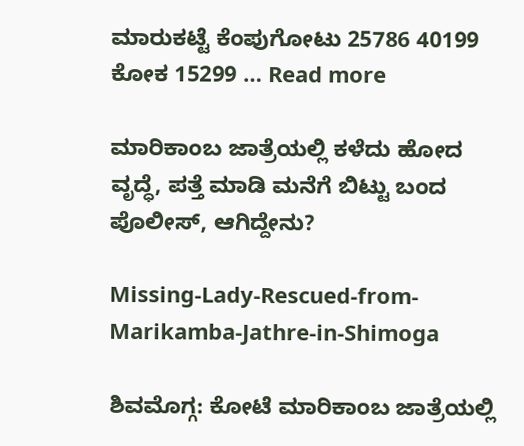ಮಾರುಕಟ್ಟೆ ಕೆಂಪುಗೋಟು 25786 40199 ಕೋಕ 15299 … Read more

ಮಾರಿಕಾಂಬ ಜಾತ್ರೆಯಲ್ಲಿ ಕಳೆದು ಹೋದ ವೃದ್ಧೆ, ಪತ್ತೆ ಮಾಡಿ ಮನೆಗೆ ಬಿಟ್ಟು ಬಂದ ಪೊಲೀಸ್‌, ಆಗಿದ್ದೇನು?

Missing-Lady-Rescued-from-Marikamba-Jathre-in-Shimoga

ಶಿವಮೊಗ್ಗ: ಕೋಟೆ ಮಾರಿಕಾಂಬ ಜಾತ್ರೆಯಲ್ಲಿ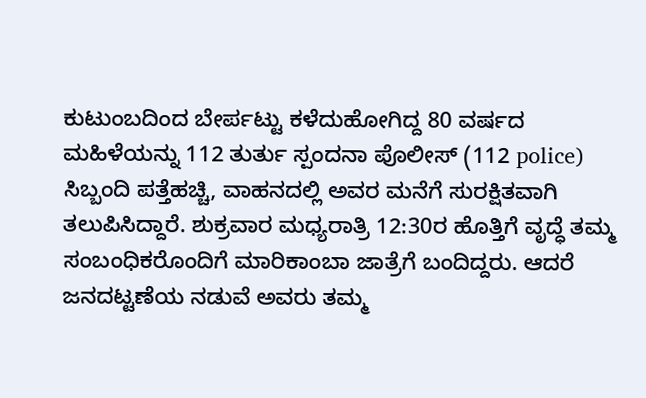ಕುಟುಂಬದಿಂದ ಬೇರ್ಪಟ್ಟು ಕಳೆದುಹೋಗಿದ್ದ 80 ವರ್ಷದ ಮಹಿಳೆಯನ್ನು 112 ತುರ್ತು ಸ್ಪಂದನಾ ಪೊಲೀಸ್‌ (112 police) ಸಿಬ್ಬಂದಿ ಪತ್ತೆಹಚ್ಚಿ, ವಾಹನದಲ್ಲಿ ಅವರ ಮನೆಗೆ ಸುರಕ್ಷಿತವಾಗಿ ತಲುಪಿಸಿದ್ದಾರೆ. ಶುಕ್ರವಾರ ಮಧ್ಯರಾತ್ರಿ 12:30ರ ಹೊತ್ತಿಗೆ ವೃದ್ಧೆ ತಮ್ಮ ಸಂಬಂಧಿಕರೊಂದಿಗೆ ಮಾರಿಕಾಂಬಾ ಜಾತ್ರೆಗೆ ಬಂದಿದ್ದರು. ಆದರೆ ಜನದಟ್ಟಣೆಯ ನಡುವೆ ಅವರು ತಮ್ಮ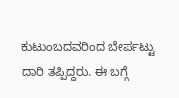ಕುಟುಂಬದವರಿಂದ ಬೇರ್ಪಟ್ಟು ದಾರಿ ತಪ್ಪಿದ್ದರು. ಈ ಬಗ್ಗೆ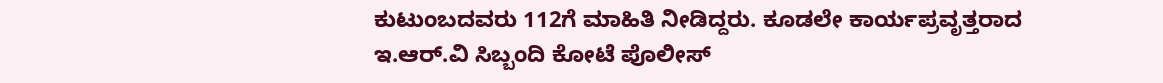ಕುಟುಂಬದವರು 112ಗೆ ಮಾಹಿತಿ ನೀಡಿದ್ದರು. ಕೂಡಲೇ ಕಾರ್ಯಪ್ರವೃತ್ತರಾದ ಇ.ಆರ್.ವಿ ಸಿಬ್ಬಂದಿ ಕೋಟೆ ಪೊಲೀಸ್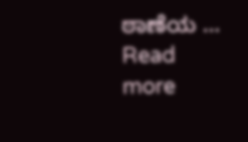ಠಾಣೆಯ … Read more